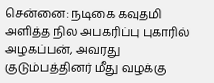சென்னை: நடிகை கவுதமி அளித்த நில அபகரிப்பு புகாரில் அழகப்பன், அவரது குடும்பத்தினர் மீது வழக்கு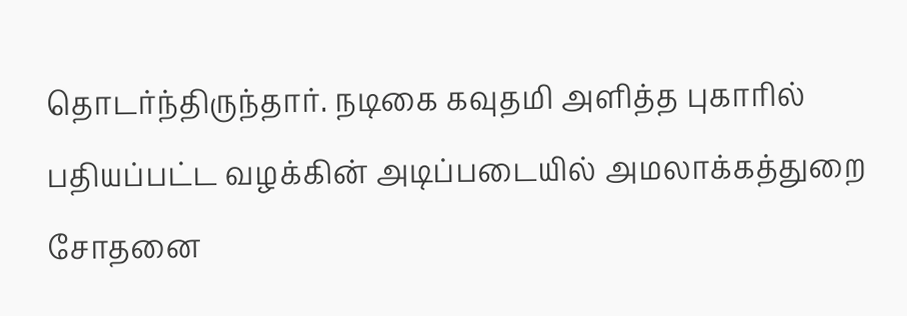தொடர்ந்திருந்தார். நடிகை கவுதமி அளித்த புகாரில் பதியப்பட்ட வழக்கின் அடிப்படையில் அமலாக்கத்துறை சோதனை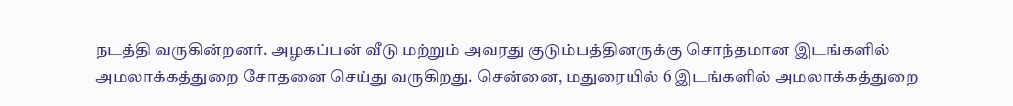நடத்தி வருகின்றனர். அழகப்பன் வீடு மற்றும் அவரது குடும்பத்தினருக்கு சொந்தமான இடங்களில் அமலாக்கத்துறை சோதனை செய்து வருகிறது. சென்னை, மதுரையில் 6 இடங்களில் அமலாக்கத்துறை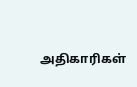அதிகாரிகள்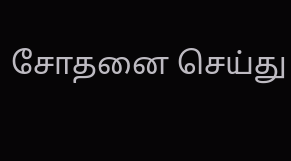சோதனை செய்து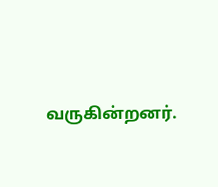வருகின்றனர்.